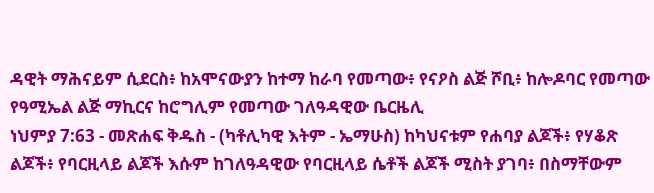ዳዊት ማሕናይም ሲደርስ፥ ከአሞናውያን ከተማ ከራባ የመጣው፥ የናዖስ ልጅ ሾቢ፥ ከሎዶባር የመጣው የዓሚኤል ልጅ ማኪርና ከሮግሊም የመጣው ገለዓዳዊው ቤርዜሊ
ነህምያ 7:63 - መጽሐፍ ቅዱስ - (ካቶሊካዊ እትም - ኤማሁስ) ከካህናቱም የሐባያ ልጆች፥ የሃቆጽ ልጆች፥ የባርዚላይ ልጆች እሱም ከገለዓዳዊው የባርዚላይ ሴቶች ልጆች ሚስት ያገባ፥ በስማቸውም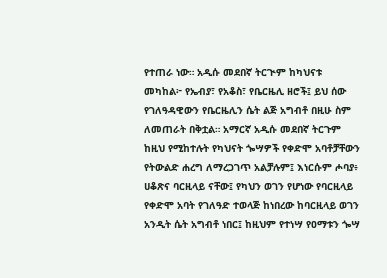የተጠራ ነው። አዲሱ መደበኛ ትርጒም ከካህናቱ መካከል፦ የኤብያ፣ የአቆስ፣ የቤርዜሊ ዘሮች፤ ይህ ሰው የገለዓዳዊውን የቤርዜሊን ሴት ልጅ አግብቶ በዚሁ ስም ለመጠራት በቅቷል። አማርኛ አዲሱ መደበኛ ትርጉም ከዚህ የሚከተሉት የካህናት ጐሣዎች የቀድሞ አባቶቻቸውን የትውልድ ሐረግ ለማረጋገጥ አልቻሉም፤ እነርሱም ሖባያ፥ ሀቆጽና ባርዚላይ ናቸው፤ የካህን ወገን የሆነው የባርዚላይ የቀድሞ አባት የገለዓድ ተወላጅ ከነበረው ከባርዚላይ ወገን አንዲት ሴት አግብቶ ነበር፤ ከዚህም የተነሣ የዐማቱን ጐሣ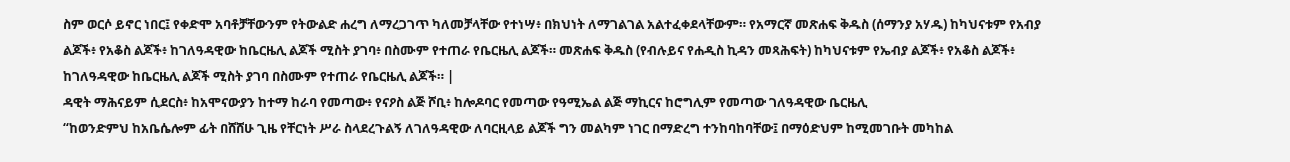ስም ወርሶ ይኖር ነበር፤ የቀድሞ አባቶቻቸውንም የትውልድ ሐረግ ለማረጋገጥ ካለመቻላቸው የተነሣ፥ በክህነት ለማገልገል አልተፈቀደላቸውም። የአማርኛ መጽሐፍ ቅዱስ (ሰማንያ አሃዱ) ከካህናቱም የአብያ ልጆች፥ የአቆስ ልጆች፥ ከገለዓዳዊው ከቤርዜሊ ልጆች ሚስት ያገባ፥ በስሙም የተጠራ የቤርዜሊ ልጆች። መጽሐፍ ቅዱስ (የብሉይና የሐዲስ ኪዳን መጻሕፍት) ከካህናቱም የኤብያ ልጆች፥ የአቆስ ልጆች፥ ከገለዓዳዊው ከቤርዜሊ ልጆች ሚስት ያገባ በስሙም የተጠራ የቤርዜሊ ልጆች። |
ዳዊት ማሕናይም ሲደርስ፥ ከአሞናውያን ከተማ ከራባ የመጣው፥ የናዖስ ልጅ ሾቢ፥ ከሎዶባር የመጣው የዓሚኤል ልጅ ማኪርና ከሮግሊም የመጣው ገለዓዳዊው ቤርዜሊ
“ከወንድምህ ከአቤሴሎም ፊት በሸሸሁ ጊዜ የቸርነት ሥራ ስላደረጉልኝ ለገለዓዳዊው ለባርዚላይ ልጆች ግን መልካም ነገር በማድረግ ተንከባከባቸው፤ በማዕድህም ከሚመገቡት መካከል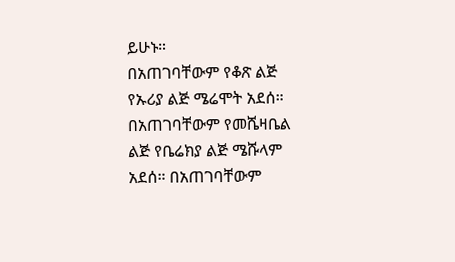ይሁኑ።
በአጠገባቸውም የቆጽ ልጅ የኡሪያ ልጅ ሜሬሞት አደሰ። በአጠገባቸውም የመሼዛቤል ልጅ የቤሬክያ ልጅ ሜሹላም አደሰ። በአጠገባቸውም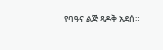የባዓና ልጅ ጻዶቅ አደሰ።